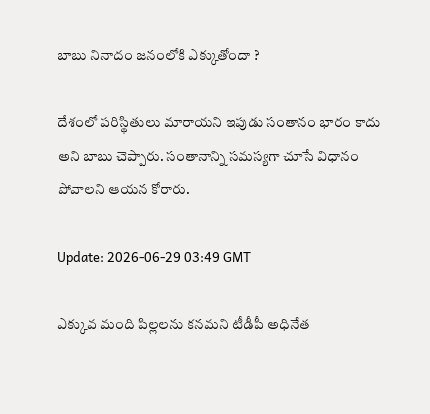బాబు నినాదం జనంలోకి ఎక్కుతోందా ?

దేశంలో పరిస్థితులు మారాయని ఇపుడు సంతానం భారం కాదు అని బాబు చెప్పారు. సంతానాన్ని సమస్యగా చూసే విధానం పోవాలని ఆయన కోరారు.

Update: 2026-06-29 03:49 GMT

ఎక్కువ మంది పిల్లలను కనమని టీడీపీ అధినేత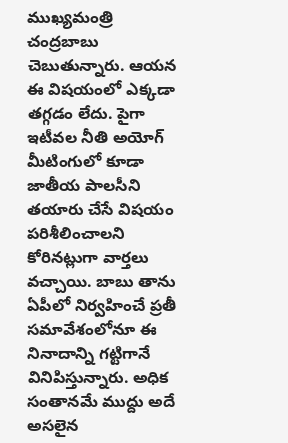ముఖ్యమంత్రి చంద్రబాబు చెబుతున్నారు. ఆయన ఈ విషయంలో ఎక్కడా తగ్గడం లేదు. పైగా ఇటీవల నీతి అయోగ్ మీటింగులో కూడా జాతీయ పాలసీని తయారు చేసే విషయం పరిశీలించాలని కోరినట్లుగా వార్తలు వచ్చాయి. బాబు తాను ఏపీలో నిర్వహించే ప్రతీ సమావేశంలోనూ ఈ నినాదాన్ని గట్టిగానే వినిపిస్తున్నారు. అధిక సంతానమే ముద్దు అదే అసలైన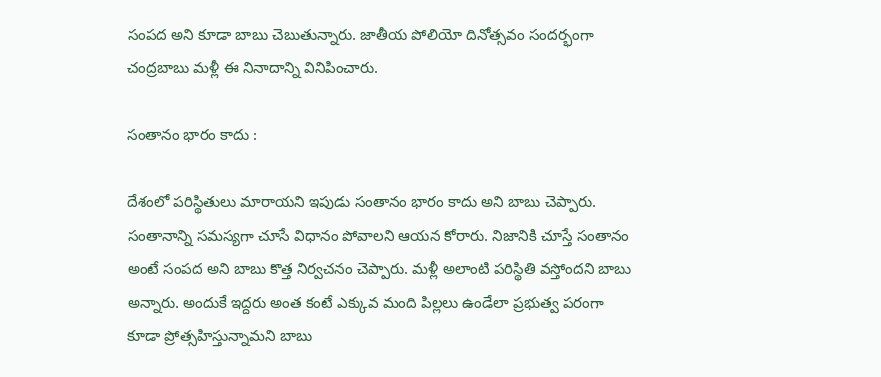సంపద అని కూడా బాబు చెబుతున్నారు. జాతీయ పోలియో దినోత్సవం సందర్భంగా చంద్రబాబు మళ్లీ ఈ నినాదాన్ని వినిపించారు.

సంతానం భారం కాదు :

దేశంలో పరిస్థితులు మారాయని ఇపుడు సంతానం భారం కాదు అని బాబు చెప్పారు. సంతానాన్ని సమస్యగా చూసే విధానం పోవాలని ఆయన కోరారు. నిజానికి చూస్తే సంతానం అంటే సంపద అని బాబు కొత్త నిర్వచనం చెప్పారు. మళ్లీ అలాంటి పరిస్థితి వస్తోందని బాబు అన్నారు. అందుకే ఇద్దరు అంత కంటే ఎక్కువ మంది పిల్లలు ఉండేలా ప్రభుత్వ పరంగా కూడా ప్రోత్సహిస్తున్నామని బాబు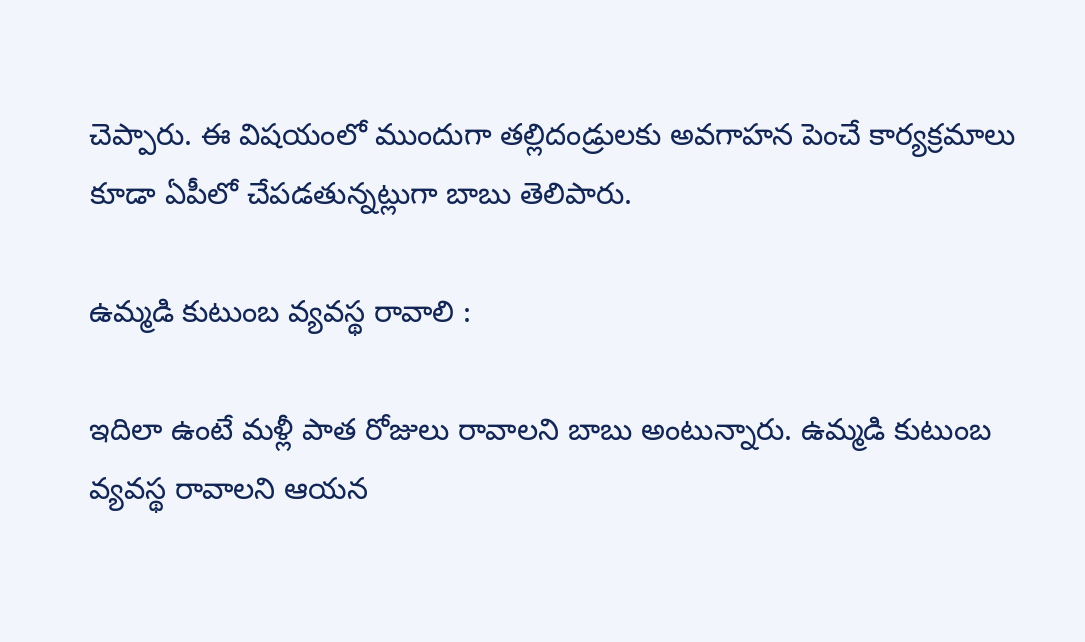చెప్పారు. ఈ విషయంలో ముందుగా తల్లిదండ్రులకు అవగాహన పెంచే కార్యక్రమాలు కూడా ఏపీలో చేపడతున్నట్లుగా బాబు తెలిపారు.

ఉమ్మడి కుటుంబ వ్యవస్థ రావాలి :

ఇదిలా ఉంటే మళ్లీ పాత రోజులు రావాలని బాబు అంటున్నారు. ఉమ్మడి కుటుంబ వ్యవస్థ రావాలని ఆయన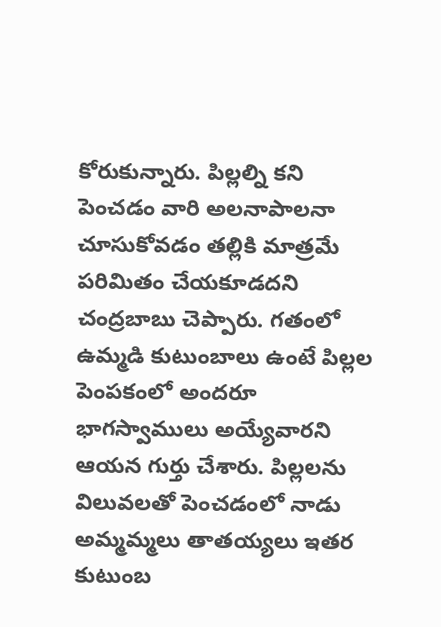కోరుకున్నారు. పిల్లల్ని కని పెంచడం వారి అలనాపాలనా చూసుకోవడం తల్లికి మాత్రమే పరిమితం చేయకూడదని చంద్రబాబు చెప్పారు. గతంలో ఉమ్మడి కుటుంబాలు ఉంటే పిల్లల పెంపకంలో అందరూ భాగస్వాములు అయ్యేవారని ఆయన గుర్తు చేశారు. పిల్లలను విలువలతో పెంచడంలో నాడు అమ్మమ్మలు తాతయ్యలు ఇతర కుటుంబ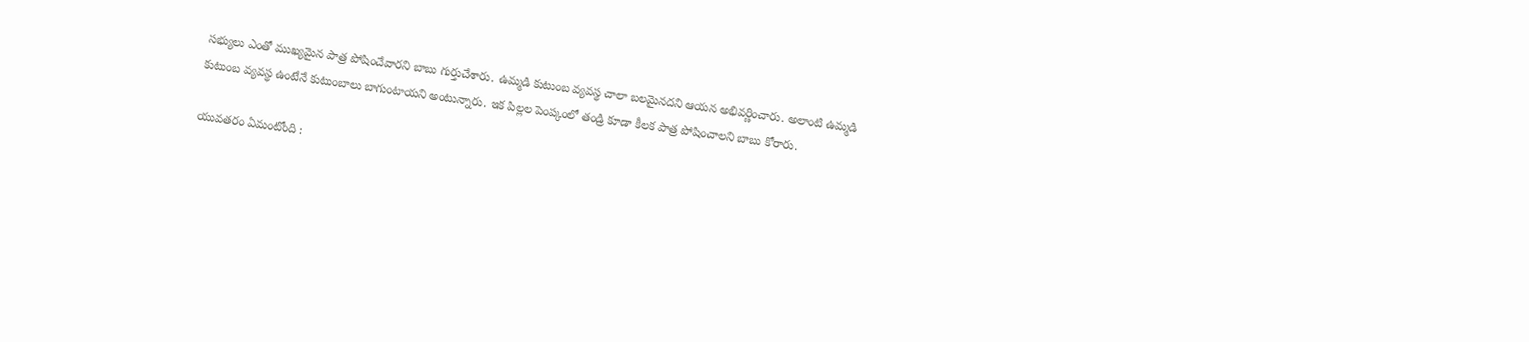సభ్యులు ఎంతో ముఖ్యమైన పాత్ర పోషించేవారని బాబు గుర్తుచేశారు. ఉమ్మడి కుటుంబ వ్యవస్థ చాలా బలమైనదని ఆయన అభివర్ణించారు. అలాంటి ఉమ్మడి కుటుంబ వ్యవస్థ ఉంటేనే కుటుంబాలు బాగుంటాయని అంటున్నారు. ఇక పిల్లల పెంప్కంలో తండ్రి కూడా కీలక పాత్ర పోషించాలని బాబు కోరారు.

యువతరం ఏమంటోంది :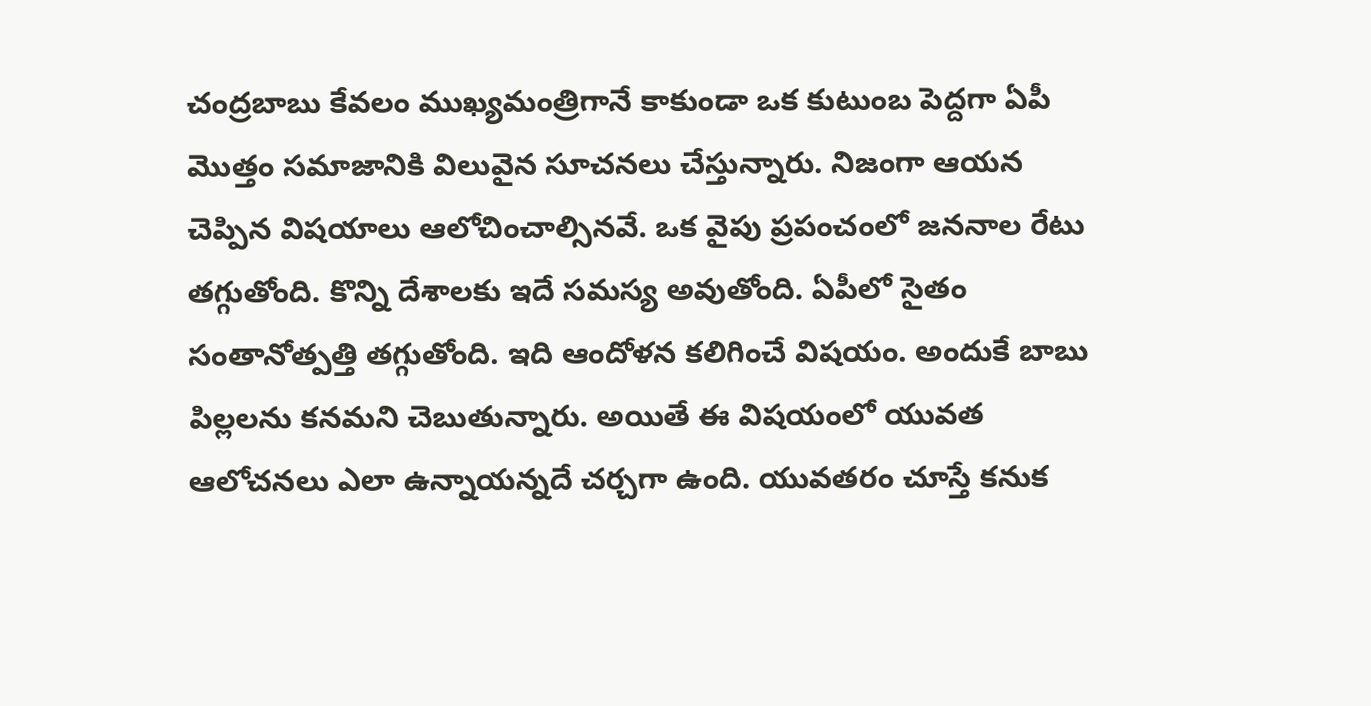చంద్రబాబు కేవలం ముఖ్యమంత్రిగానే కాకుండా ఒక కుటుంబ పెద్దగా ఏపీ మొత్తం సమాజానికి విలువైన సూచనలు చేస్తున్నారు. నిజంగా ఆయన చెప్పిన విషయాలు ఆలోచించాల్సినవే. ఒక వైపు ప్రపంచంలో జననాల రేటు తగ్గుతోంది. కొన్ని దేశాలకు ఇదే సమస్య అవుతోంది. ఏపీలో సైతం సంతానోత్పత్తి తగ్గుతోంది. ఇది ఆందోళన కలిగించే విషయం. అందుకే బాబు పిల్లలను కనమని చెబుతున్నారు. అయితే ఈ విషయంలో యువత ఆలోచనలు ఎలా ఉన్నాయన్నదే చర్చగా ఉంది. యువతరం చూస్తే కనుక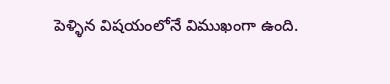పెళ్ళిన విషయంలోనే విముఖంగా ఉంది.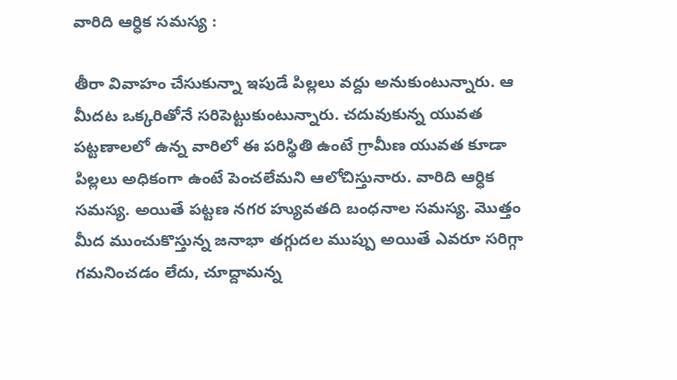వారిది ఆర్ధిక సమస్య :

తీరా వివాహం చేసుకున్నా ఇపుడే పిల్లలు వద్దు అనుకుంటున్నారు. ఆ మీదట ఒక్కరితోనే సరిపెట్టుకుంటున్నారు. చదువుకున్న యువత పట్టణాలలో ఉన్న వారిలో ఈ పరిస్థితి ఉంటే గ్రామీణ యువత కూడా పిల్లలు అధికంగా ఉంటే పెంచలేమని ఆలోచిస్తునారు. వారిది ఆర్ధిక సమస్య. అయితే పట్టణ నగర హ్యువతది బంధనాల సమస్య. మొత్తం మీద ముంచుకొస్తున్న జనాభా తగ్గుదల ముప్పు అయితే ఎవరూ సరిగ్గా గమనించడం లేదు, చూద్దామన్న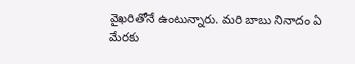వైఖరితోనే ఉంటున్నారు. మరి బాబు నినాదం ఏ మేరకు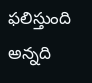ఫలిస్తుంది అన్నది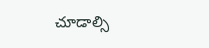చూడాల్సి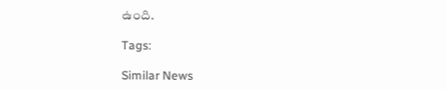ఉంది.

Tags:

Similar News